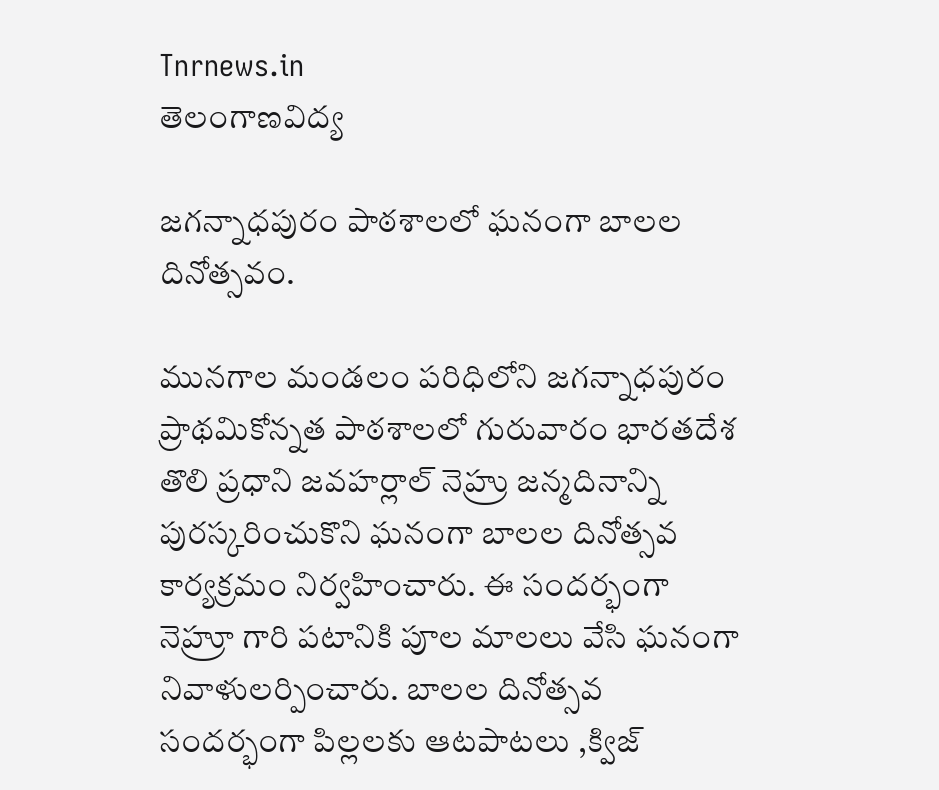Tnrnews.in
తెలంగాణవిద్య

జగన్నాధపురం పాఠశాలలో ఘనంగా బాలల దినోత్సవం.

మునగాల మండలం పరిధిలోని జగన్నాధపురం ప్రాథమికోన్నత పాఠశాలలో గురువారం భారతదేశ తొలి ప్రధాని జవహర్లాల్ నెహ్రు జన్మదినాన్ని పురస్కరించుకొని ఘనంగా బాలల దినోత్సవ కార్యక్రమం నిర్వహించారు. ఈ సందర్భంగా నెహ్రూ గారి పటానికి పూల మాలలు వేసి ఘనంగా నివాళులర్పించారు. బాలల దినోత్సవ సందర్భంగా పిల్లలకు ఆటపాటలు ,క్విజ్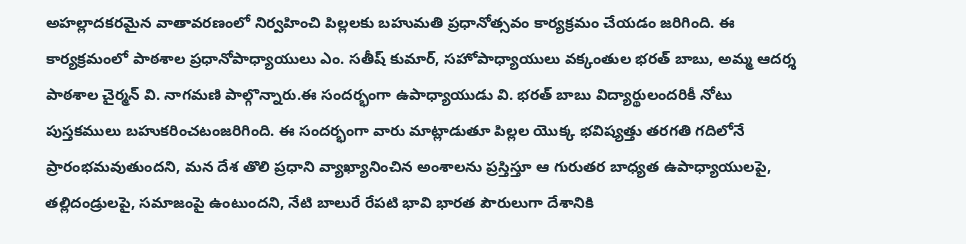అహల్లాదకరమైన వాతావరణంలో నిర్వహించి పిల్లలకు బహుమతి ప్రధానోత్సవం కార్యక్రమం చేయడం జరిగింది. ఈ కార్యక్రమంలో పాఠశాల ప్రధానోపాధ్యాయులు ఎం. సతీష్ కుమార్, సహోపాధ్యాయులు వక్కంతుల భరత్ బాబు, అమ్మ ఆదర్శ పాఠశాల చైర్మన్ వి. నాగమణి పాల్గొన్నారు.ఈ సందర్భంగా ఉపాధ్యాయుడు వి. భరత్ బాబు విద్యార్థులందరికీ నోటు పుస్తకములు బహుకరించటంజరిగింది. ఈ సందర్భంగా వారు మాట్లాడుతూ పిల్లల యొక్క భవిష్యత్తు తరగతి గదిలోనే ప్రారంభమవుతుందని, మన దేశ తొలి ప్రధాని వ్యాఖ్యానించిన అంశాలను ప్రస్తిస్తూ ఆ గురుతర బాధ్యత ఉపాధ్యాయులపై, తల్లిదండ్రులపై, సమాజంపై ఉంటుందని, నేటి బాలురే రేపటి భావి భారత పౌరులుగా దేశానికి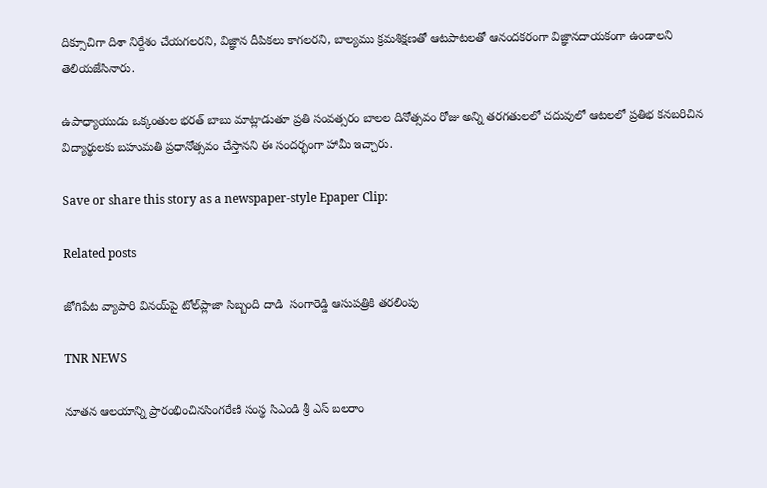దిక్సూచిగా దిశా నిర్దేశం చేయగలరని, విజ్ఞాన దీపికలు కాగలరని, బాల్యము క్రమశిక్షణతో ఆటపాటలతో ఆనందకరంగా విజ్ఞానదాయకంగా ఉండాలని తెలియజేసినారు.

ఉపాధ్యాయుడు ఒక్కంతుల భరత్ బాబు మాట్లాడుతూ ప్రతి సంవత్సరం బాలల దినోత్సవం రోజు అన్ని తరగతులలో చదువులో ఆటలలో ప్రతిభ కనబరిచిన విద్యార్థులకు బహుమతి ప్రధానోత్సవం చేస్తానని ఈ సందర్భంగా హామీ ఇచ్చారు.

Save or share this story as a newspaper-style Epaper Clip:

Related posts

జోగిపేట వ్యాపారి వినయ్‌పై టోల్‌ప్లాజా సిబ్బంది దాడి  సంగారెడ్డి ఆసుపత్రికి తరలింపు

TNR NEWS

నూతన ఆలయాన్ని ప్రారంభించినసింగరేణి సంస్థ సిఎండి శ్రీ ఎస్ బలరాం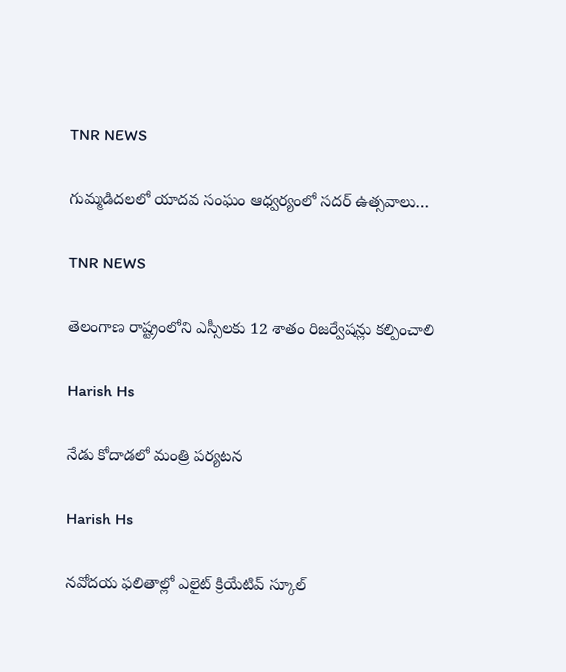TNR NEWS

గుమ్మడిదలలో యాదవ సంఘం ఆధ్వర్యంలో సదర్ ఉత్సవాలు…

TNR NEWS

తెలంగాణ రాష్ట్రంలోని ఎస్సీలకు 12 శాతం రిజర్వేషన్లు కల్పించాలి

Harish Hs

నేడు కోదాడలో మంత్రి పర్యటన

Harish Hs

నవోదయ ఫలితాల్లో ఎలైట్ క్రియేటివ్ స్కూల్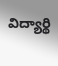విద్యార్థి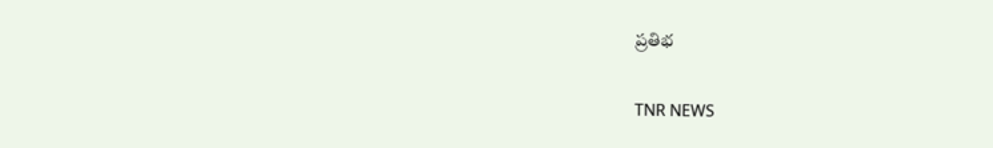ప్రతిభ

TNR NEWS